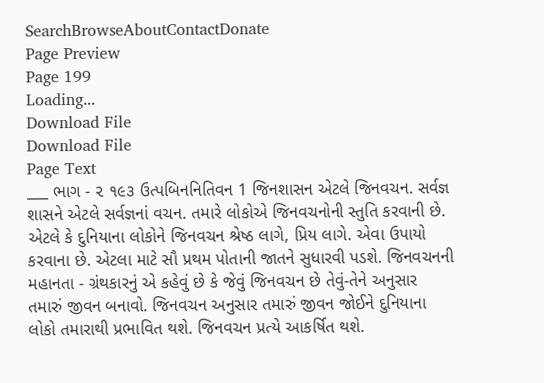SearchBrowseAboutContactDonate
Page Preview
Page 199
Loading...
Download File
Download File
Page Text
___ ભાગ - ૨ ૧૯૩ ઉત્પબિનનિતિવન 1 જિનશાસન એટલે જિનવચન. સર્વજ્ઞ શાસને એટલે સર્વજ્ઞનાં વચન. તમારે લોકોએ જિનવચનોની સ્તુતિ કરવાની છે. એટલે કે દુનિયાના લોકોને જિનવચન શ્રેષ્ઠ લાગે, પ્રિય લાગે. એવા ઉપાયો કરવાના છે. એટલા માટે સૌ પ્રથમ પોતાની જાતને સુધારવી પડશે. જિનવચનની મહાનતા - ગ્રંથકારનું એ કહેવું છે કે જેવું જિનવચન છે તેવું-તેને અનુસાર તમારું જીવન બનાવો. જિનવચન અનુસાર તમારું જીવન જોઈને દુનિયાના લોકો તમારાથી પ્રભાવિત થશે. જિનવચન પ્રત્યે આકર્ષિત થશે.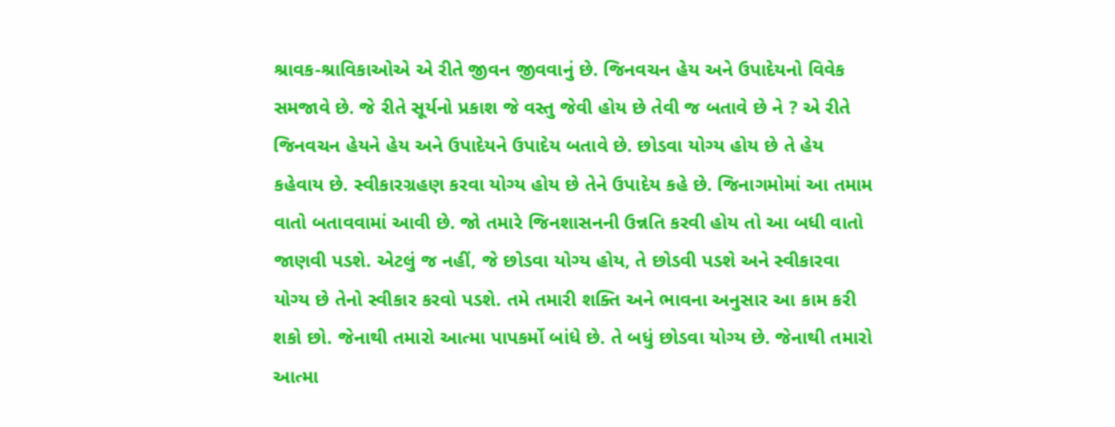શ્રાવક-શ્રાવિકાઓએ એ રીતે જીવન જીવવાનું છે. જિનવચન હેય અને ઉપાદેયનો વિવેક સમજાવે છે. જે રીતે સૂર્યનો પ્રકાશ જે વસ્તુ જેવી હોય છે તેવી જ બતાવે છે ને ? એ રીતે જિનવચન હેયને હેય અને ઉપાદેયને ઉપાદેય બતાવે છે. છોડવા યોગ્ય હોય છે તે હેય કહેવાય છે. સ્વીકારગ્રહણ કરવા યોગ્ય હોય છે તેને ઉપાદેય કહે છે. જિનાગમોમાં આ તમામ વાતો બતાવવામાં આવી છે. જો તમારે જિનશાસનની ઉન્નતિ કરવી હોય તો આ બધી વાતો જાણવી પડશે. એટલું જ નહીં, જે છોડવા યોગ્ય હોય, તે છોડવી પડશે અને સ્વીકારવા યોગ્ય છે તેનો સ્વીકાર કરવો પડશે. તમે તમારી શક્તિ અને ભાવના અનુસાર આ કામ કરી શકો છો. જેનાથી તમારો આત્મા પાપકર્મો બાંધે છે. તે બધું છોડવા યોગ્ય છે. જેનાથી તમારો આત્મા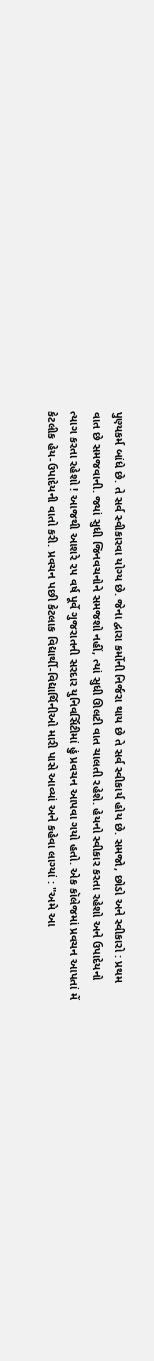પુણ્યકર્મ બાંધે છે. તે સર્વ સ્વીકારવા યોગ્ય છે. જેના દ્વારા કર્મોની નિર્જરા થાય છે તે સર્વ સ્વીકાર્ય હોય છે. સમજો, છોડો અને સ્વીકારો : પ્રથમ વાત છે સમજવાની. જ્યાં સુધી જિનવચનોને સમજશો નહીં, ત્યાં સુધી ઊલટી વાત ચાલતી રહેશે. હેયનો સ્વીકાર કરતા રહેશો અને ઉપાદેયનો ત્યાગ કરતા રહેશો ! આજથી આશરે ૨૫ વર્ષ પૂર્વે ગુજરાતની સરદાર યુનિવર્સિટીમાં હું પ્રવચન આપવા ગયો હતો. એક કૉલેજમાં પ્રવચન આપતાં મેં કેટલીક હેય-ઉપાદેયની વાતો કરી. પ્રવચન પછી કેટલાક વિદ્યાર્થી-વિદ્યાર્થિનીઓ મારી પાસે આવ્યાં અને કહેવા લાગ્યાં : "અમે આ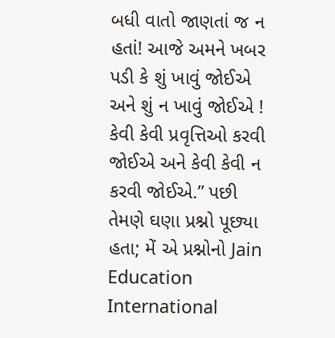બધી વાતો જાણતાં જ ન હતાં! આજે અમને ખબર પડી કે શું ખાવું જોઈએ અને શું ન ખાવું જોઈએ ! કેવી કેવી પ્રવૃત્તિઓ કરવી જોઈએ અને કેવી કેવી ન કરવી જોઈએ.” પછી તેમણે ઘણા પ્રશ્નો પૂછ્યા હતા; મેં એ પ્રશ્નોનો Jain Education International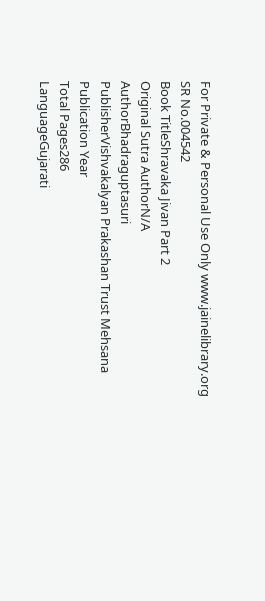For Private & Personal Use Only www.jainelibrary.org
SR No.004542
Book TitleShravaka Jivan Part 2
Original Sutra AuthorN/A
AuthorBhadraguptasuri
PublisherVishvakalyan Prakashan Trust Mehsana
Publication Year
Total Pages286
LanguageGujarati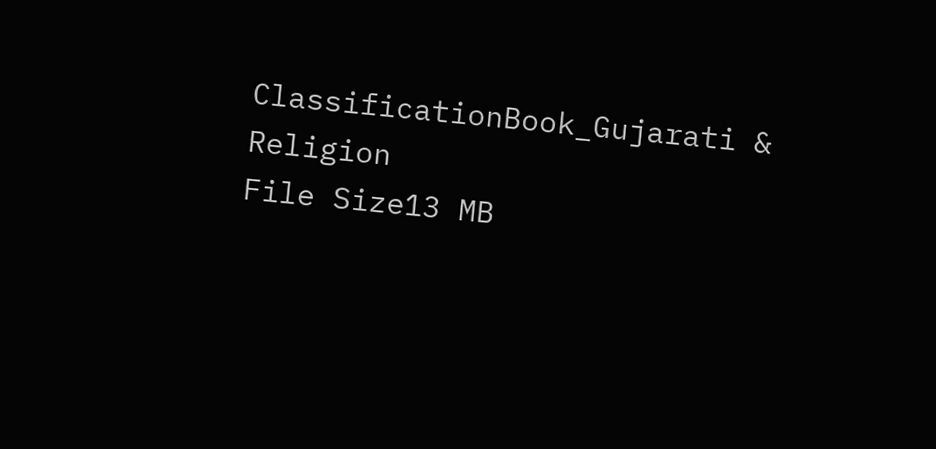ClassificationBook_Gujarati & Religion
File Size13 MB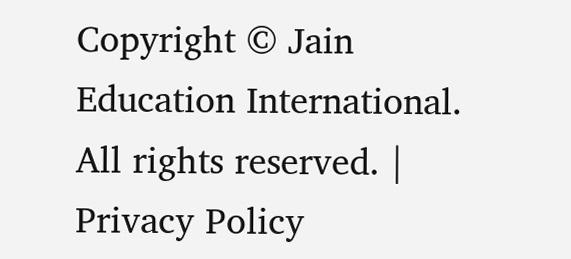Copyright © Jain Education International. All rights reserved. | Privacy Policy